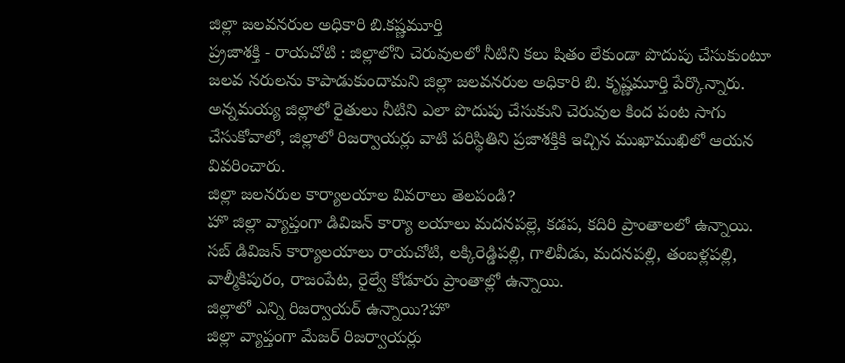జిల్లా జలవనరుల అధికారి బి.కష్ణమూర్తి
ప్ర్రజాశక్తి - రాయచోటి : జిల్లాలోని చెరువులలో నీటిని కలు షితం లేకుండా పొదుపు చేసుకుంటూ జలవ నరులను కాపాడుకుందామని జిల్లా జలవనరుల అధికారి బి. కృష్ణమూర్తి పేర్కొన్నారు. అన్నమయ్య జిల్లాలో రైతులు నీటిని ఎలా పొదుపు చేసుకుని చెరువుల కింద పంట సాగు చేసుకోవాలో, జిల్లాలో రిజర్వాయర్లు వాటి పరిస్థితిని ప్రజాశక్తికి ఇచ్చిన ముఖాముఖిలో ఆయన వివరించారు.
జిల్లా జలనరుల కార్యాలయాల వివరాలు తెలపండి?
హొ జిల్లా వ్యాప్తంగా డివిజన్ కార్యా లయాలు మదనపల్లె, కడప, కదిరి ప్రాంతాలలో ఉన్నాయి. సబ్ డివిజన్ కార్యాలయాలు రాయచోటి, లక్కిరెడ్డిపల్లి, గాలివీడు, మదనపల్లి, తంబళ్లపల్లి, వాల్మీకిపురం, రాజంపేట, రైల్వే కోడూరు ప్రాంతాల్లో ఉన్నాయి.
జిల్లాలో ఎన్ని రిజర్వాయర్ ఉన్నాయి?హొ
జిల్లా వ్యాప్తంగా మేజర్ రిజర్వాయర్లు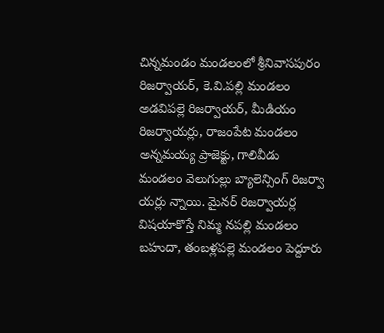చిన్నమండం మండలంలో శ్రీనివాసపురం రిజర్వాయర్, కె.వి.పల్లి మండలం అడవిపల్లె రిజర్వాయర్, మీడియం రిజర్వాయర్లు, రాజంపేట మండలం అన్నమయ్య ప్రాజెక్టు, గాలివీడు మండలం వెలుగుల్లు బ్యాలెన్సింగ్ రిజర్వా యర్లు న్నాయి. మైనర్ రిజర్వాయర్ల విషయాకొస్తే నిమ్మ నపల్లి మండలం బహుదా, తంబళ్లపల్లె మండలం పెద్దూరు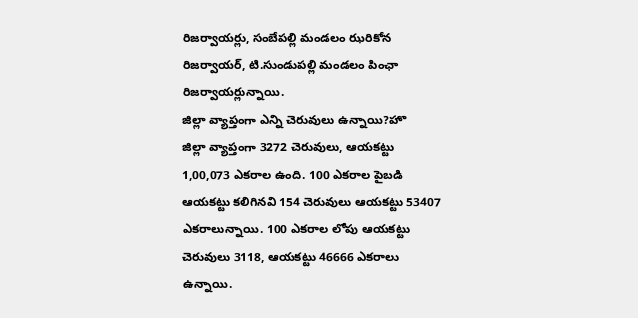రిజర్వాయర్లు, సంబేపల్లి మండలం ఝరికోన రిజర్వాయర్, టి.సుండుపల్లి మండలం పింఛా రిజర్వాయర్లున్నాయి.
జిల్లా వ్యాప్తంగా ఎన్ని చెరువులు ఉన్నాయి?హొ
జిల్లా వ్యాప్తంగా 3272 చెరువులు, ఆయకట్టు 1,00,073 ఎకరాల ఉంది. 100 ఎకరాల పైబడి ఆయకట్టు కలిగినవి 154 చెరువులు ఆయకట్టు 53407 ఎకరాలున్నాయి. 100 ఎకరాల లోపు ఆయకట్టు చెరువులు 3118, ఆయకట్టు 46666 ఎకరాలు ఉన్నాయి.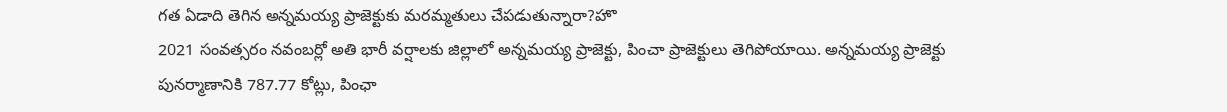గత ఏడాది తెగిన అన్నమయ్య ప్రాజెక్టుకు మరమ్మతులు చేపడుతున్నారా?హొ
2021 సంవత్సరం నవంబర్లో అతి భారీ వర్షాలకు జిల్లాలో అన్నమయ్య ప్రాజెక్టు, పించా ప్రాజెక్టులు తెగిపోయాయి. అన్నమయ్య ప్రాజెక్టు పునర్మాణానికి 787.77 కోట్లు, పింఛా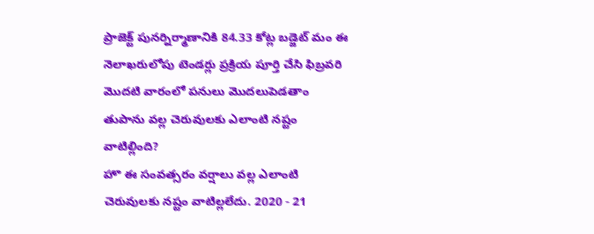ప్రాజెక్ట్ పునర్నిర్మాణానికి 84.33 కోట్ల బడ్జెట్ మం ఈ నెలాఖరులోపు టెండర్లు ప్రక్రియ పూర్తి చేసి ఫిబ్రవరి మొదటి వారంలో పనులు మొదలుపెడతాం
తుపాను వల్ల చెరువులకు ఎలాంటి నష్టం వాటిల్లింది?
హొ ఈ సంవత్సరం వర్షాలు వల్ల ఎలాంటి చెరువులకు నష్టం వాటిల్లలేదు. 2020 - 21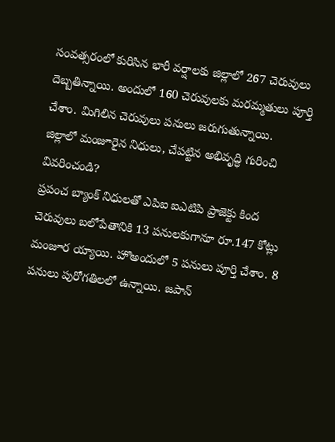సంవత్సరంలో కురిసిన భారీ వర్షాలకు జిల్లాలో 267 చెరువులు దెబ్బతిన్నాయి. అందులో 160 చెరువులకు మరమ్మతులు పూర్తి చేశాం. మిగిలిన చెరువులు పనులు జరుగుతున్నాయి.
జిల్లాలో మంజూరైన నిధులు, చేపట్టిన అభివృద్ధి గురించి వివరించండి?
ప్రపంచ బ్యాంక్ నిధులతో ఎపిఐ ఐఎటిపి ప్రాజెక్టు కింద చెరువులు బలోపేతానికి 13 పనులకుగానూ రూ.147 కోట్లు మంజూర య్యాయి. హొఅందులో 5 పనులు పూర్తి చేశాం. 8 పనులు పురోగతిలలో ఉన్నాయి. జపాన్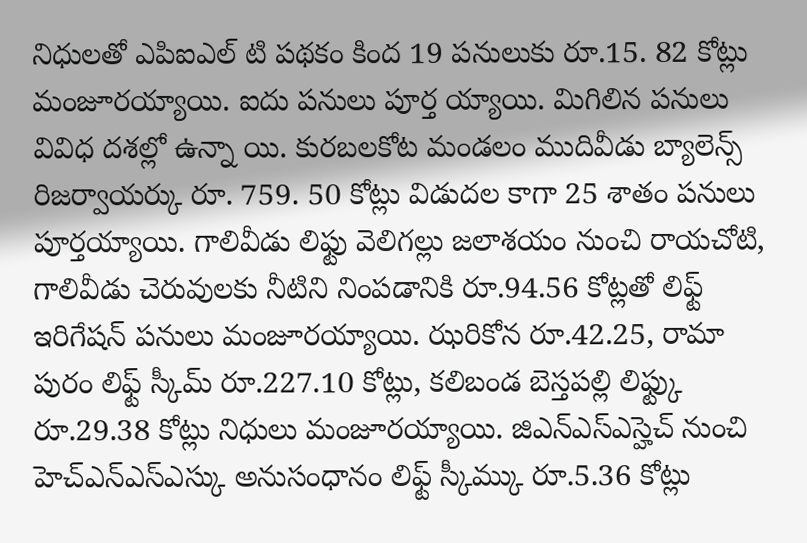నిధులతో ఎపిఐఎల్ టి పథకం కింద 19 పనులుకు రూ.15. 82 కోట్లు మంజూరయ్యాయి. ఐదు పనులు పూర్త య్యాయి. మిగిలిన పనులు వివిధ దశల్లో ఉన్నా యి. కురబలకోట మండలం ముదివీడు బ్యాలెన్స్ రిజర్వాయర్కు రూ. 759. 50 కోట్లు విడుదల కాగా 25 శాతం పనులు పూర్తయ్యాయి. గాలివీడు లిఫ్టు వెలిగల్లు జలాశయం నుంచి రాయచోటి, గాలివీడు చెరువులకు నీటిని నింపడానికి రూ.94.56 కోట్లతో లిఫ్ట్ ఇరిగేషన్ పనులు మంజూరయ్యాయి. ఝరికోన రూ.42.25, రామా పురం లిఫ్ట్ స్కీమ్ రూ.227.10 కోట్లు, కలిబండ బెస్తపల్లి లిఫ్ట్కు రూ.29.38 కోట్లు నిధులు మంజూరయ్యాయి. జిఎన్ఎస్ఎస్హెచ్ నుంచి హెచ్ఎన్ఎస్ఎస్కు అనుసంధానం లిఫ్ట్ స్కీమ్కు రూ.5.36 కోట్లు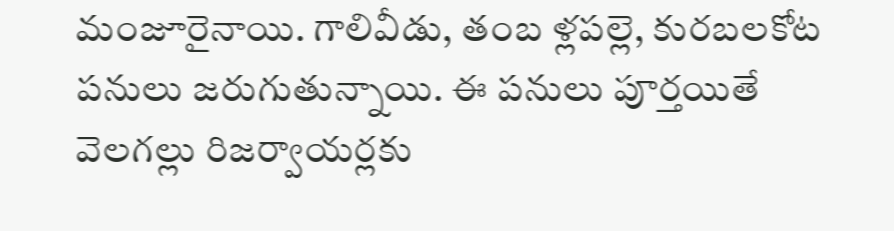మంజూరైనాయి. గాలివీడు, తంబ ళ్లపల్లె, కురబలకోట పనులు జరుగుతున్నాయి. ఈ పనులు పూర్తయితే వెలగల్లు రిజర్వాయర్లకు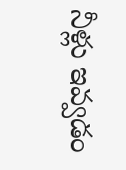నీళ్లు ఇవ్వడం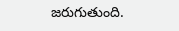జరుగుతుంది.